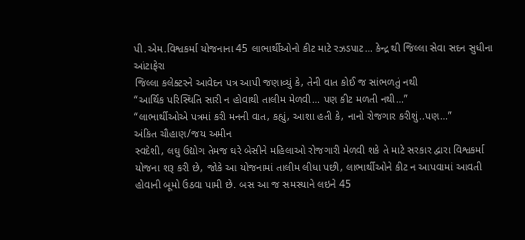પી.એમ.વિશ્વકર્મા યોજનાના 45 લાભાર્થીઓનો કીટ માટે રઝડપાટ… કેન્દ્ર થી જિલ્લા સેવા સદન સુધીના આંટાફેરા
જિલ્લા કલેક્ટરને આવેદન પત્ર આપી જણાવ્યું કે, તેની વાત કોઈ જ સાંભળતું નથી
“આર્થિક પરિસ્થિતિ સારી ન હોવાથી તાલીમ મેળવી… પણ કીટ મળતી નથી…”
“લાભાર્થીઓએ પત્રમાં કરી મનની વાત, કહ્યું, આશા હતી કે, નાનો રોજગાર કરીશું..પણ…”
અંકિત ચૌહાણ/જય અમીન
સ્વદેશી, લઘુ ઉદ્યોગ તેમજ ઘરે બેસીને મહિલાઓ રોજગારી મેળવી શકે તે માટે સરકાર દ્વારા વિશ્વકર્મા યોજના શરૂ કરી છે, જોકે આ યોજનામાં તાલીમ લીધા પછી, લાભાર્થીઓને કીટ ન આપવામાં આવતી હોવાની બૂમો ઉઠવા પામી છે. બસ આ જ સમસ્યાને લઇને 45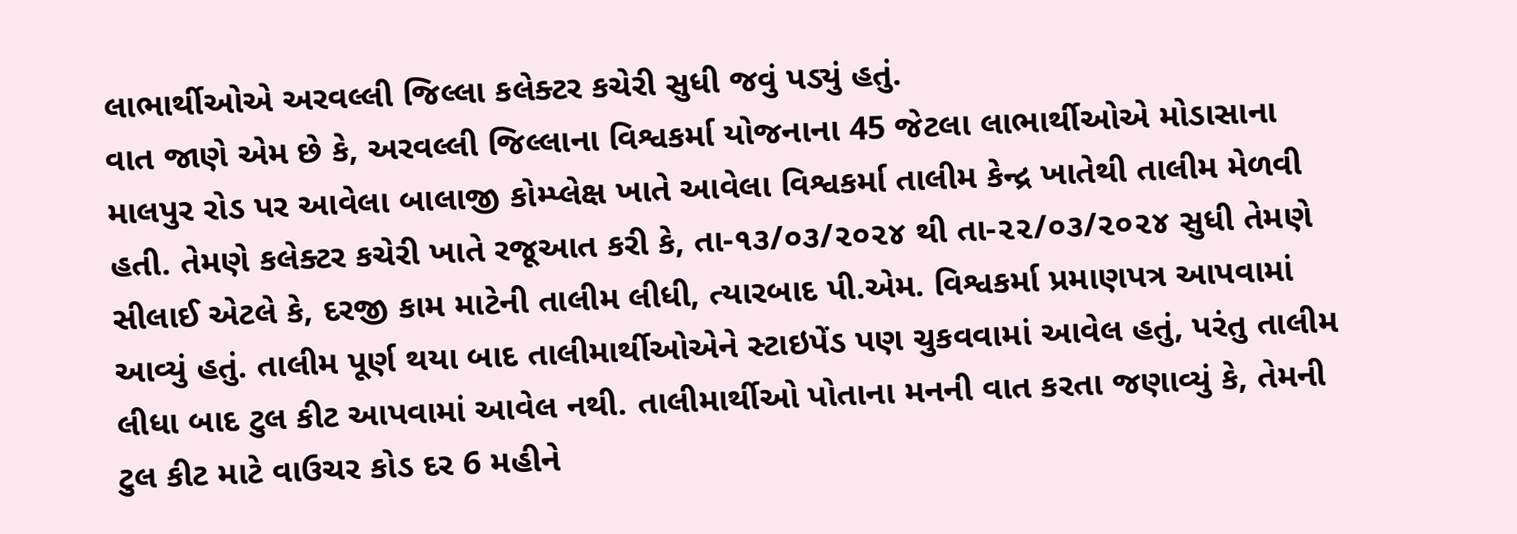લાભાર્થીઓએ અરવલ્લી જિલ્લા કલેક્ટર કચેરી સુધી જવું પડ્યું હતું.
વાત જાણે એમ છે કે, અરવલ્લી જિલ્લાના વિશ્વકર્મા યોજનાના 45 જેટલા લાભાર્થીઓએ મોડાસાના માલપુર રોડ પર આવેલા બાલાજી કોમ્પ્લેક્ષ ખાતે આવેલા વિશ્વકર્મા તાલીમ કેન્દ્ર ખાતેથી તાલીમ મેળવી હતી. તેમણે કલેક્ટર કચેરી ખાતે રજૂઆત કરી કે, તા-૧૩/૦૩/૨૦૨૪ થી તા-૨૨/૦૩/૨૦૨૪ સુધી તેમણે સીલાઈ એટલે કે, દરજી કામ માટેની તાલીમ લીધી, ત્યારબાદ પી.એમ. વિશ્વકર્મા પ્રમાણપત્ર આપવામાં આવ્યું હતું. તાલીમ પૂર્ણ થયા બાદ તાલીમાર્થીઓએને સ્ટાઇપેંડ પણ ચુકવવામાં આવેલ હતું, પરંતુ તાલીમ લીધા બાદ ટુલ કીટ આપવામાં આવેલ નથી. તાલીમાર્થીઓ પોતાના મનની વાત કરતા જણાવ્યું કે, તેમની ટુલ કીટ માટે વાઉચર કોડ દર 6 મહીને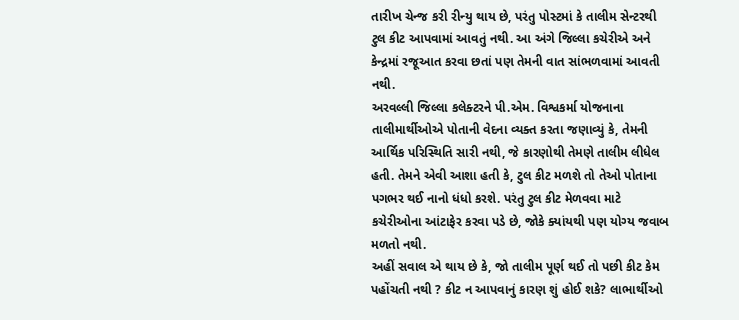તારીખ ચેન્જ કરી રીન્યુ થાય છે, પરંતુ પોસ્ટમાં કે તાલીમ સેન્ટરથી ટુલ કીટ આપવામાં આવતું નથી. આ અંગે જિલ્લા કચેરીએ અને કેન્દ્રમાં રજૂઆત કરવા છતાં પણ તેમની વાત સાંભળવામાં આવતી નથી.
અરવલ્લી જિલ્લા કલેક્ટરને પી.એમ. વિશ્વકર્મા યોજનાના તાલીમાર્થીઓએ પોતાની વેદના વ્યક્ત કરતા જણાવ્યું કે, તેમની આર્થિક પરિસ્થિતિ સારી નથી, જે કારણોથી તેમણે તાલીમ લીધેલ હતી. તેમને એવી આશા હતી કે, ટુલ કીટ મળશે તો તેઓ પોતાના પગભર થઈ નાનો ધંધો કરશે. પરંતુ ટુલ કીટ મેળવવા માટે કચેરીઓના આંટાફેર કરવા પડે છે, જોકે ક્યાંયથી પણ યોગ્ય જવાબ મળતો નથી.
અહીં સવાલ એ થાય છે કે, જો તાલીમ પૂર્ણ થઈ તો પછી કીટ કેમ પહોંચતી નથી ? કીટ ન આપવાનું કારણ શું હોઈ શકે? લાભાર્થીઓ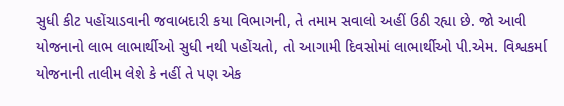સુધી કીટ પહોંચાડવાની જવાબદારી કયા વિભાગની, તે તમામ સવાલો અહીં ઉઠી રહ્યા છે. જો આવી યોજનાનો લાભ લાભાર્થીઓ સુધી નથી પહોંચતો, તો આગામી દિવસોમાં લાભાર્થીઓ પી.એમ. વિશ્વકર્મા યોજનાની તાલીમ લેશે કે નહીં તે પણ એક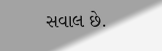સવાલ છે.